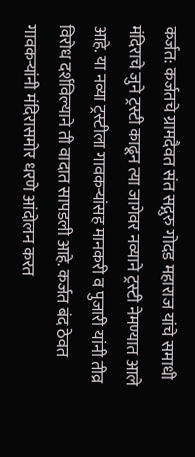कर्जत: कर्जतचे ग्रामदैवत संत सद्गुरु गोदड महाराज यांचे समाधी मंदिराचे जुने ट्रस्टी काढून त्या जागेवर नव्याने ट्रस्टी नेमण्यात आले आहे. या नव्या ट्रस्टीला गावकऱ्यांसह मानकरी व पुजारी यांनी तीव्र विरोध दर्शविल्याने ती वादात सापडली आहे. कर्जत बंद ठेवत गावकऱ्यांनी मंदिरासमोर धरणे आंदोलन करत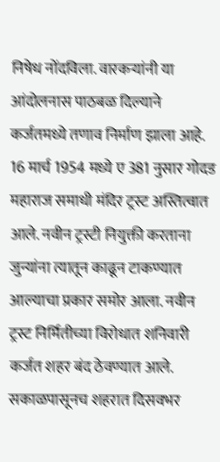निषेध नोंदविला. वारकऱ्यांनी या आंदोलनास पाठबळ दिल्याने कर्जतमध्ये तणाव निर्माण झाला आहे.
16 मार्च 1954 मध्ये ए 381 नुसार गोदड महाराज समाधी मंदिर ट्रस्ट अस्तित्वात आले. नवीन ट्रस्टी नियुक्ती करताना जुन्यांना त्यातून काढून टाकण्यात आल्याचा प्रकार समोर आला. नवीन ट्रस्ट निर्मितीच्या विरोधात शनिवारी कर्जत शहर बंद ठेवण्यात आले. सकाळपासूनच शहरात दिसवभर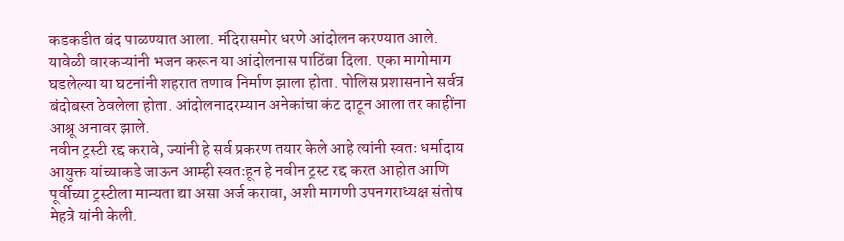कडकडीत बंद पाळण्यात आला. मंदिरासमोर धरणे आंदोलन करण्यात आले. यावेळी वारकऱ्यांनी भजन करून या आंदोलनास पाठिंबा दिला. एका मागोमाग घडलेल्या या घटनांनी शहरात तणाव निर्माण झाला होता. पोलिस प्रशासनाने सर्वत्र बंदोबस्त ठेवलेला होता. आंदोलनादरम्यान अनेकांचा कंट दाटून आला तर काहींना आश्रू अनावर झाले.
नवीन ट्रस्टी रद्द करावे, ज्यांनी हे सर्व प्रकरण तयार केले आहे त्यांनी स्वतः धर्मादाय आयुक्त यांच्याकडे जाऊन आम्ही स्वतःहून हे नवीन ट्रस्ट रद्द करत आहोत आणि पूर्वीच्या ट्रस्टीला मान्यता द्या असा अर्ज करावा, अशी मागणी उपनगराध्यक्ष संतोष मेहत्रे यांनी केली.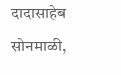दादासाहेब सोनमाळी,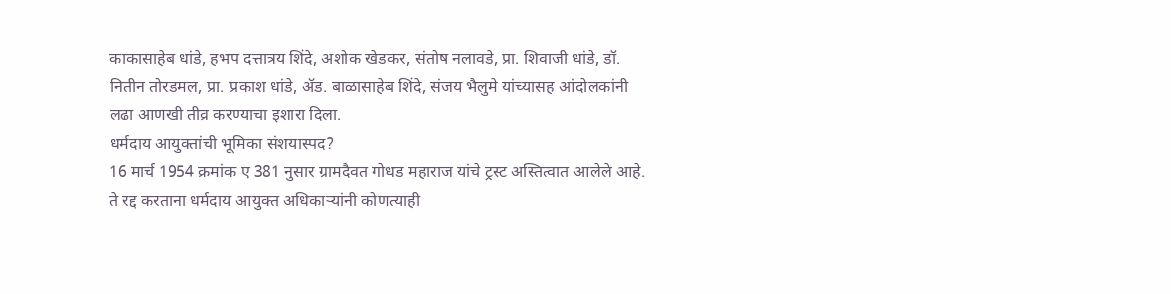काकासाहेब धांडे, हभप दत्तात्रय शिंदे, अशोक खेडकर, संतोष नलावडे, प्रा. शिवाजी धांडे, डॉ. नितीन तोरडमल, प्रा. प्रकाश धांडे, ॲड. बाळासाहेब शिंदे, संजय भैलुमे यांच्यासह आंदोलकांनी लढा आणखी तीव्र करण्याचा इशारा दिला.
धर्मदाय आयुक्तांची भूमिका संशयास्पद?
16 मार्च 1954 क्रमांक ए 381 नुसार ग्रामदैवत गोधड महाराज यांचे ट्रस्ट अस्तित्वात आलेले आहे. ते रद्द करताना धर्मदाय आयुक्त अधिकाऱ्यांनी कोणत्याही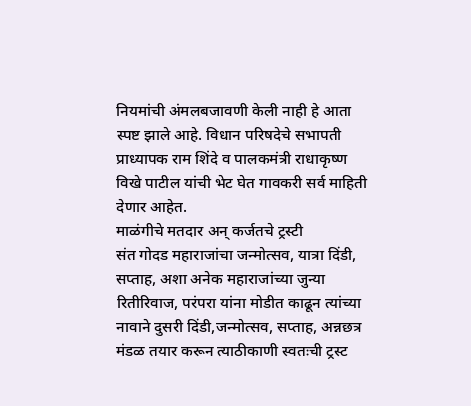नियमांची अंमलबजावणी केली नाही हे आता स्पष्ट झाले आहे. विधान परिषदेचे सभापती प्राध्यापक राम शिंदे व पालकमंत्री राधाकृष्ण विखे पाटील यांची भेट घेत गावकरी सर्व माहिती देणार आहेत.
माळंगीचे मतदार अन् कर्जतचे ट्रस्टी
संत गोदड महाराजांचा जन्मोत्सव, यात्रा दिंडी, सप्ताह, अशा अनेक महाराजांच्या जुन्या रितीरिवाज, परंपरा यांना मोडीत काढून त्यांच्या नावाने दुसरी दिंडी,जन्मोत्सव, सप्ताह, अन्नछत्र मंडळ तयार करून त्याठीकाणी स्वतःची ट्रस्ट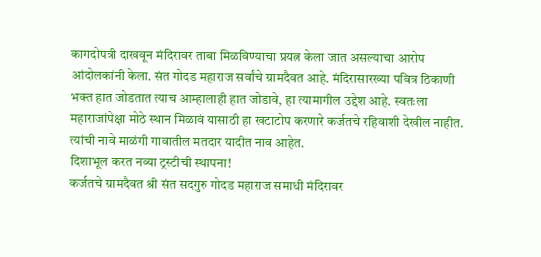कागदोपत्री दाखवून मंदिरावर ताबा मिळविण्याचा प्रयत्न केला जात असल्याचा आरोप आंदोलकांनी केला. संत गोदड महाराज सर्वांचे ग्रामदैवत आहे. मंदिरासारख्या पवित्र ठिकाणी भक्त हात जोडतात त्याच आम्हालाही हात जोडावे, हा त्यामागील उद्देश आहे. स्वतःला महाराजांपेक्षा मोठे स्थान मिळावं यासाठी हा खटाटोप करणारे कर्जतचे रहिवाशी देखील नाहीत. त्यांची नावे माळंगी गावातील मतदार यादीत नाव आहेत.
दिशाभूल करत नव्या ट्रस्टीची स्थापना!
कर्जतचे ग्रामदैवत श्री संत सदगुरु गोदड महाराज समाधी मंदिरावर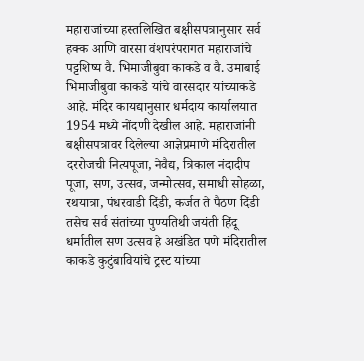महाराजांच्या हस्तलिखित बक्षीसपत्रानुसार सर्व हक्क आणि वारसा वंशपरंपरागत महाराजांचे पट्टशिष्य वै. भिमाजीबुवा काकडे व वै. उमाबाई भिमाजीबुवा काकडे यांचे वारसदार यांच्याकडे आहे. मंदिर कायद्यानुसार धर्मदाय कार्यालयात 1954 मध्ये नोंदणी देखील आहे. महाराजांनी बक्षीसपत्रावर दिलेल्या आज्ञेप्रमाणे मंदिरातील दररोजची नित्यपूजा, नेवैद्य, त्रिकाल नंदादीप पूजा, सण, उत्सव, जन्मोत्सव, समाधी सोहळा, रथयात्रा, पंधरवाडी दिंडी, कर्जत ते पैठण दिंडी तसेच सर्व संतांच्या पुण्यतिथी जयंती हिंदू धर्मातील सण उत्सव हे अखंडित पणे मंदिरातील काकडे कुटुंबावियांचे ट्रस्ट यांच्या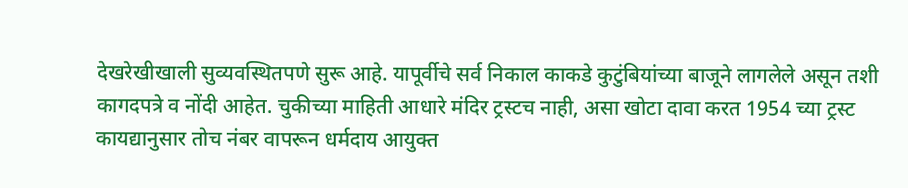देखरेखीखाली सुव्यवस्थितपणे सुरू आहे. यापूर्वीचे सर्व निकाल काकडे कुटुंबियांच्या बाजूने लागलेले असून तशी कागदपत्रे व नोंदी आहेत. चुकीच्या माहिती आधारे मंदिर ट्रस्टच नाही, असा खोटा दावा करत 1954 च्या ट्रस्ट कायद्यानुसार तोच नंबर वापरून धर्मदाय आयुक्त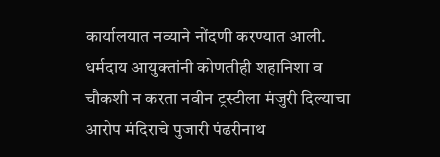कार्यालयात नव्याने नोंदणी करण्यात आली. धर्मदाय आयुक्तांनी कोणतीही शहानिशा व चौकशी न करता नवीन ट्रस्टीला मंजुरी दिल्याचा आरोप मंदिराचे पुजारी पंढरीनाथ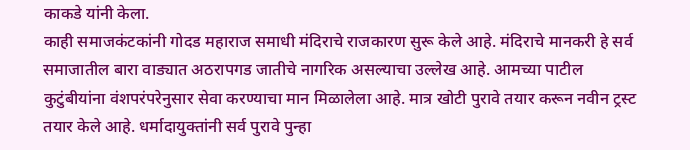काकडे यांनी केला.
काही समाजकंटकांनी गोदड महाराज समाधी मंदिराचे राजकारण सुरू केले आहे. मंदिराचे मानकरी हे सर्व समाजातील बारा वाड्यात अठरापगड जातीचे नागरिक असल्याचा उल्लेख आहे. आमच्या पाटील कुटुंबीयांना वंशपरंपरेनुसार सेवा करण्याचा मान मिळालेला आहे. मात्र खोटी पुरावे तयार करून नवीन ट्रस्ट तयार केले आहे. धर्मादायुक्तांनी सर्व पुरावे पुन्हा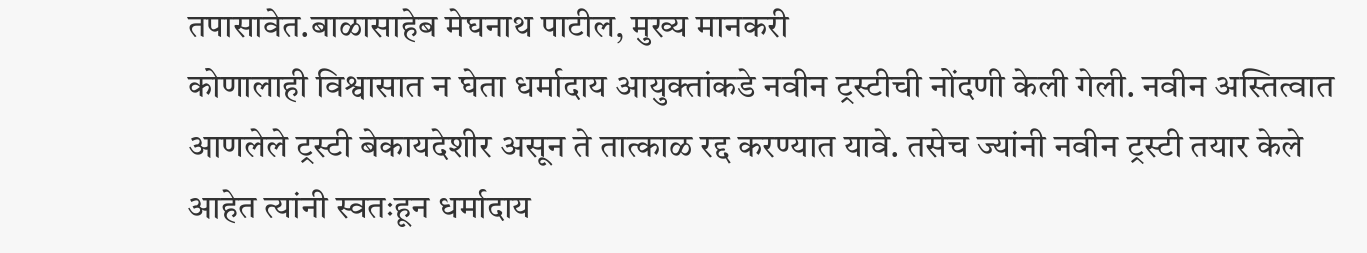तपासावेत.बाळासाहेब मेघनाथ पाटील, मुख्य मानकरी
कोणालाही विश्वासात न घेता धर्मादाय आयुक्तांकडे नवीन ट्रस्टीची नोंदणी केली गेली. नवीन अस्तित्वात आणलेले ट्रस्टी बेकायदेशीर असून ते तात्काळ रद्द करण्यात यावे. तसेच ज्यांनी नवीन ट्रस्टी तयार केले आहेत त्यांनी स्वतःहून धर्मादाय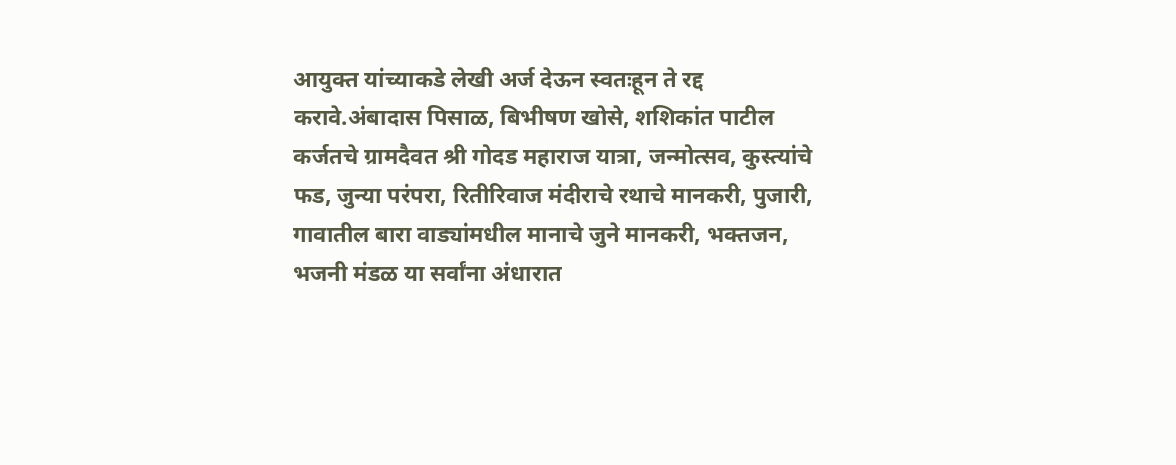आयुक्त यांच्याकडे लेखी अर्ज देऊन स्वतःहून ते रद्द करावे.अंबादास पिसाळ, बिभीषण खोसे, शशिकांत पाटील
कर्जतचे ग्रामदैवत श्री गोदड महाराज यात्रा, जन्मोत्सव, कुस्त्यांचे फड, जुन्या परंपरा, रितीरिवाज मंदीराचे रथाचे मानकरी, पुजारी, गावातील बारा वाड्यांमधील मानाचे जुने मानकरी, भक्तजन, भजनी मंडळ या सर्वांना अंधारात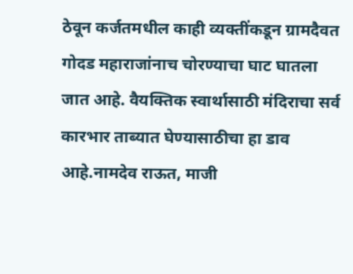ठेवून कर्जतमधील काही व्यक्तींकडून ग्रामदैवत गोदड महाराजांनाच चोरण्याचा घाट घातला जात आहे. वैयक्तिक स्वार्थासाठी मंदिराचा सर्व कारभार ताब्यात घेण्यासाठीचा हा डाव आहे.नामदेव राऊत, माजी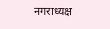नगराध्यक्ष